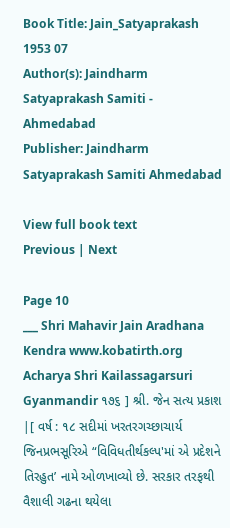Book Title: Jain_Satyaprakash 1953 07
Author(s): Jaindharm Satyaprakash Samiti - Ahmedabad
Publisher: Jaindharm Satyaprakash Samiti Ahmedabad

View full book text
Previous | Next

Page 10
___ Shri Mahavir Jain Aradhana Kendra www.kobatirth.org Acharya Shri Kailassagarsuri Gyanmandir ૧૭૬ ] શ્રી. જેન સત્ય પ્રકાશ |[ વર્ષ : ૧૮ સદીમાં ખરતરગચ્છાચાર્ય જિનપ્રભસૂરિએ “વિવિધતીર્થકલ્પ'માં એ પ્રદેશને તિરહુત’ નામે ઓળખાવ્યો છે. સરકાર તરફથી વૈશાલી ગઢના થયેલા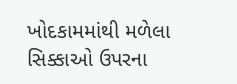ખોદકામમાંથી મળેલા સિક્કાઓ ઉપરના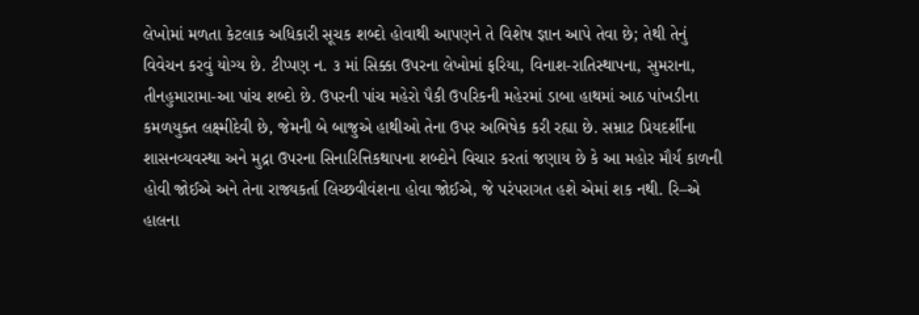લેખોમાં મળતા કેટલાક અધિકારી સૂચક શબ્દો હોવાથી આપણને તે વિશેષ જ્ઞાન આપે તેવા છે; તેથી તેનું વિવેચન કરવું યોગ્ય છે. ટીપ્પણ ન. ૩ માં સિક્કા ઉપરના લેખોમાં ફરિયા, વિનાશ-રાતિસ્થાપના, સુમરાના, તીનહુમારામા-આ પાંચ શબ્દો છે. ઉપરની પાંચ મહેરો પૈકી ઉપરિકની મહેરમાં ડાબા હાથમાં આઠ પાંખડીના કમળયુક્ત લક્ષ્મીદેવી છે, જેમની બે બાજુએ હાથીઓ તેના ઉપર અભિષેક કરી રહ્યા છે. સમ્રાટ પ્રિયદર્શીના શાસનવ્યવસ્થા અને મુદ્રા ઉપરના સિનારિત્તિકથાપના શબ્દોને વિચાર કરતાં જણાય છે કે આ મહોર મૌર્ય કાળની હોવી જોઈએ અને તેના રાજ્યકર્તા લિચ્છવીવંશના હોવા જોઈએ, જે પરંપરાગત હશે એમાં શક નથી. રિ–એ હાલના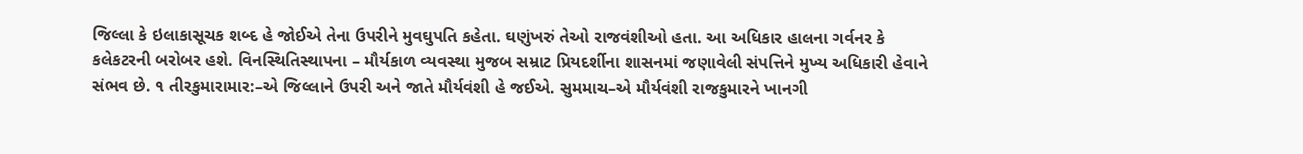જિલ્લા કે ઇલાકાસૂચક શબ્દ હે જોઈએ તેના ઉપરીને મુવઘુપતિ કહેતા. ઘણુંખરું તેઓ રાજવંશીઓ હતા. આ અધિકાર હાલના ગર્વનર કે કલેકટરની બરોબર હશે. વિનસ્થિતિસ્થાપના – મૌર્યકાળ વ્યવસ્થા મુજબ સમ્રાટ પ્રિયદર્શીના શાસનમાં જણાવેલી સંપત્તિને મુખ્ય અધિકારી હેવાને સંભવ છે. ૧ તીરકુમારામાર:–એ જિલ્લાને ઉપરી અને જાતે મૌર્યવંશી હે જઈએ. સુમમાચ–એ મૌર્યવંશી રાજકુમારને ખાનગી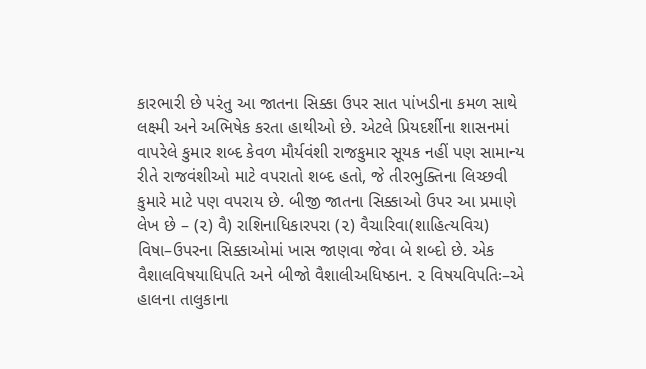કારભારી છે પરંતુ આ જાતના સિક્કા ઉપર સાત પાંખડીના કમળ સાથે લક્ષ્મી અને અભિષેક કરતા હાથીઓ છે. એટલે પ્રિયદર્શીના શાસનમાં વાપરેલે કુમાર શબ્દ કેવળ મૌર્યવંશી રાજકુમાર સૂયક નહીં પણ સામાન્ય રીતે રાજવંશીઓ માટે વપરાતો શબ્દ હતો, જે તીરભુક્તિના લિચ્છવી કુમારે માટે પણ વપરાય છે. બીજી જાતના સિક્કાઓ ઉપર આ પ્રમાણે લેખ છે – (૨) વૈ) રાશિનાધિકારપરા (૨) વૈચારિવા(શાહિત્યવિચ) વિષા–ઉપરના સિક્કાઓમાં ખાસ જાણવા જેવા બે શબ્દો છે. એક વૈશાલવિષયાધિપતિ અને બીજો વૈશાલીઅધિષ્ઠાન. ૨ વિષયવિપતિઃ–એ હાલના તાલુકાના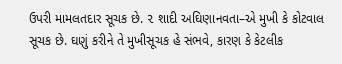ઉપરી મામલતદાર સૂચક છે. ૨ શાદી અઘિણાનવતા–એ મુખી કે કોટવાલ સૂચક છે. ઘણું કરીને તે મુખીસૂચક હે સંભવે, કારણ કે કેટલીક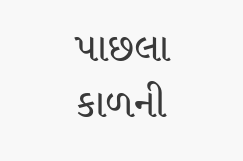પાછલા કાળની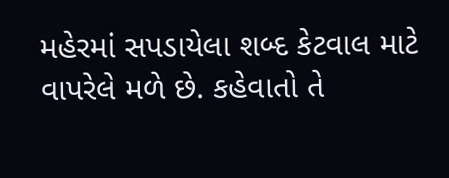મહેરમાં સપડાયેલા શબ્દ કેટવાલ માટે વાપરેલે મળે છે. કહેવાતો તે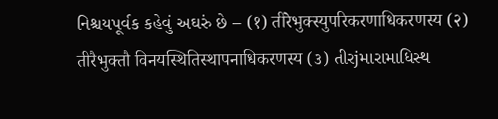નિશ્ચયપૂર્વક કહેવું અઘરું છે – (१) तीरेभुक्स्युपरिकरणाधिकरणस्य (२) तीरैभुक्तौ विनयस्थितिस्थापनाधिकरणस्य (૩) તીરjમારામાધિસ્થ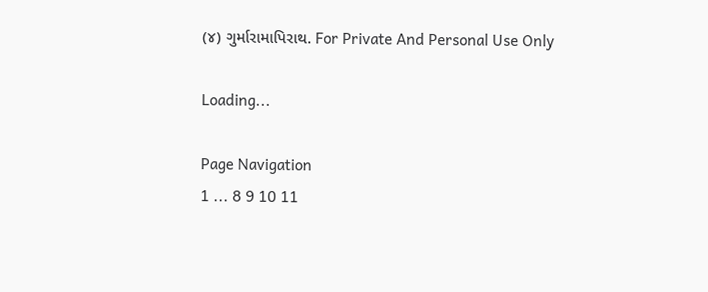(૪) ગુર્મારામાપિરાથ. For Private And Personal Use Only

Loading...

Page Navigation
1 ... 8 9 10 11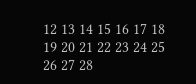12 13 14 15 16 17 18 19 20 21 22 23 24 25 26 27 28